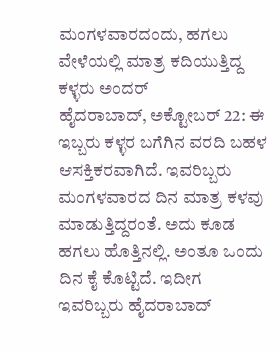ಮಂಗಳವಾರದಂದು, ಹಗಲು ವೇಳೆಯಲ್ಲಿ ಮಾತ್ರ ಕದಿಯುತ್ತಿದ್ದ ಕಳ್ಳರು ಅಂದರ್
ಹೈದರಾಬಾದ್, ಅಕ್ಟೋಬರ್ 22: ಈ ಇಬ್ಬರು ಕಳ್ಳರ ಬಗೆಗಿನ ವರದಿ ಬಹಳ ಆಸಕ್ತಿಕರವಾಗಿದೆ. ಇವರಿಬ್ಬರು ಮಂಗಳವಾರದ ದಿನ ಮಾತ್ರ ಕಳವು ಮಾಡುತ್ತಿದ್ದರಂತೆ. ಅದು ಕೂಡ ಹಗಲು ಹೊತ್ತಿನಲ್ಲಿ. ಅಂತೂ ಒಂದು ದಿನ ಕೈ ಕೊಟ್ಟಿದೆ. ಇದೀಗ ಇವರಿಬ್ಬರು ಹೈದರಾಬಾದ್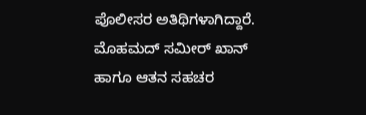ಪೊಲೀಸರ ಅತಿಥಿಗಳಾಗಿದ್ದಾರೆ.
ಮೊಹಮದ್ ಸಮೀರ್ ಖಾನ್ ಹಾಗೂ ಆತನ ಸಹಚರ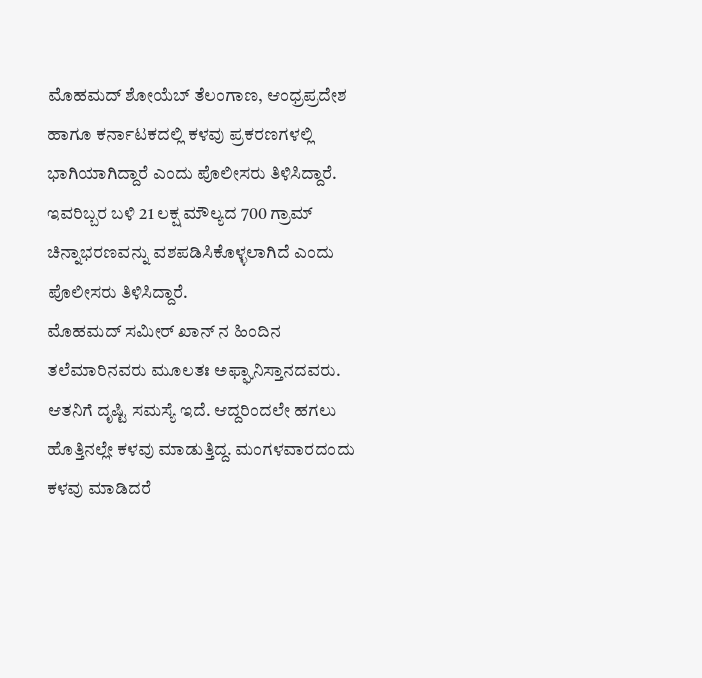ಮೊಹಮದ್ ಶೋಯೆಬ್ ತೆಲಂಗಾಣ, ಆಂಧ್ರಪ್ರದೇಶ ಹಾಗೂ ಕರ್ನಾಟಕದಲ್ಲಿ ಕಳವು ಪ್ರಕರಣಗಳಲ್ಲಿ ಭಾಗಿಯಾಗಿದ್ದಾರೆ ಎಂದು ಪೊಲೀಸರು ತಿಳಿಸಿದ್ದಾರೆ. ಇವರಿಬ್ಬರ ಬಳಿ 21 ಲಕ್ಷ ಮೌಲ್ಯದ 700 ಗ್ರಾಮ್ ಚಿನ್ನಾಭರಣವನ್ನು ವಶಪಡಿಸಿಕೊಳ್ಳಲಾಗಿದೆ ಎಂದು ಪೊಲೀಸರು ತಿಳಿಸಿದ್ದಾರೆ.
ಮೊಹಮದ್ ಸಮೀರ್ ಖಾನ್ ನ ಹಿಂದಿನ ತಲೆಮಾರಿನವರು ಮೂಲತಃ ಅಫ್ಘಾನಿಸ್ತಾನದವರು. ಆತನಿಗೆ ದೃಷ್ಟಿ ಸಮಸ್ಯೆ ಇದೆ. ಆದ್ದರಿಂದಲೇ ಹಗಲು ಹೊತ್ತಿನಲ್ಲೇ ಕಳವು ಮಾಡುತ್ತಿದ್ದ. ಮಂಗಳವಾರದಂದು ಕಳವು ಮಾಡಿದರೆ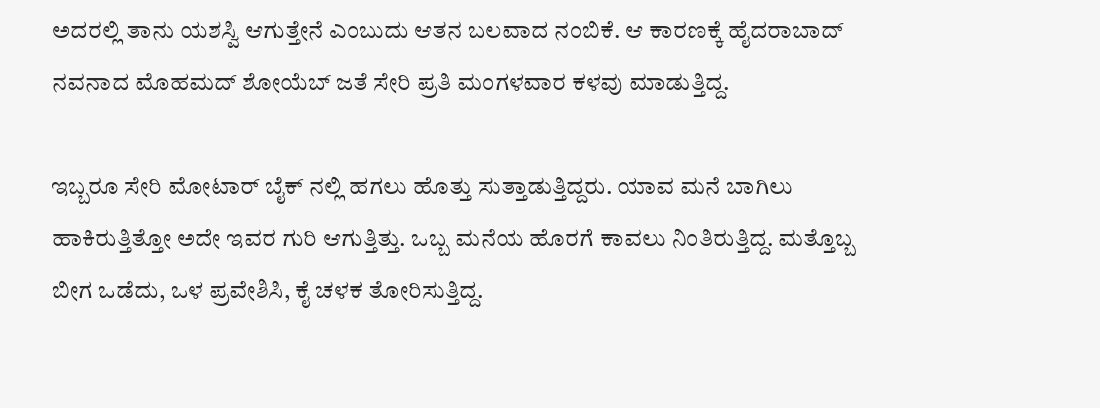ಅದರಲ್ಲಿ ತಾನು ಯಶಸ್ವಿ ಆಗುತ್ತೇನೆ ಎಂಬುದು ಆತನ ಬಲವಾದ ನಂಬಿಕೆ. ಆ ಕಾರಣಕ್ಕೆ ಹೈದರಾಬಾದ್ ನವನಾದ ಮೊಹಮದ್ ಶೋಯೆಬ್ ಜತೆ ಸೇರಿ ಪ್ರತಿ ಮಂಗಳವಾರ ಕಳವು ಮಾಡುತ್ತಿದ್ದ.

ಇಬ್ಬರೂ ಸೇರಿ ಮೋಟಾರ್ ಬೈಕ್ ನಲ್ಲಿ ಹಗಲು ಹೊತ್ತು ಸುತ್ತಾಡುತ್ತಿದ್ದರು. ಯಾವ ಮನೆ ಬಾಗಿಲು ಹಾಕಿರುತ್ತಿತ್ತೋ ಅದೇ ಇವರ ಗುರಿ ಆಗುತ್ತಿತ್ತು. ಒಬ್ಬ ಮನೆಯ ಹೊರಗೆ ಕಾವಲು ನಿಂತಿರುತ್ತಿದ್ದ. ಮತ್ತೊಬ್ಬ ಬೀಗ ಒಡೆದು, ಒಳ ಪ್ರವೇಶಿಸಿ, ಕೈ ಚಳಕ ತೋರಿಸುತ್ತಿದ್ದ.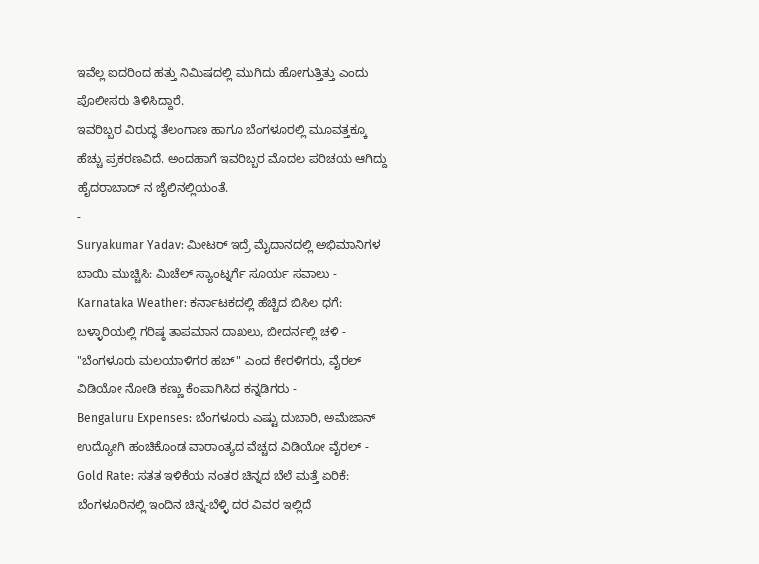ಇವೆಲ್ಲ ಐದರಿಂದ ಹತ್ತು ನಿಮಿಷದಲ್ಲಿ ಮುಗಿದು ಹೋಗುತ್ತಿತ್ತು ಎಂದು ಪೊಲೀಸರು ತಿಳಿಸಿದ್ದಾರೆ.
ಇವರಿಬ್ಬರ ವಿರುದ್ಧ ತೆಲಂಗಾಣ ಹಾಗೂ ಬೆಂಗಳೂರಲ್ಲಿ ಮೂವತ್ತಕ್ಕೂ ಹೆಚ್ಚು ಪ್ರಕರಣವಿದೆ. ಅಂದಹಾಗೆ ಇವರಿಬ್ಬರ ಮೊದಲ ಪರಿಚಯ ಆಗಿದ್ದು ಹೈದರಾಬಾದ್ ನ ಜೈಲಿನಲ್ಲಿಯಂತೆ.
-
Suryakumar Yadav: ಮೀಟರ್ ಇದ್ರೆ ಮೈದಾನದಲ್ಲಿ ಅಭಿಮಾನಿಗಳ ಬಾಯಿ ಮುಚ್ಚಿಸಿ: ಮಿಚೆಲ್ ಸ್ಯಾಂಟ್ನರ್ಗೆ ಸೂರ್ಯ ಸವಾಲು -
Karnataka Weather: ಕರ್ನಾಟಕದಲ್ಲಿ ಹೆಚ್ಚಿದ ಬಿಸಿಲ ಧಗೆ: ಬಳ್ಳಾರಿಯಲ್ಲಿ ಗರಿಷ್ಠ ತಾಪಮಾನ ದಾಖಲು, ಬೀದರ್ನಲ್ಲಿ ಚಳಿ -
"ಬೆಂಗಳೂರು ಮಲಯಾಳಿಗರ ಹಬ್" ಎಂದ ಕೇರಳಿಗರು, ವೈರಲ್ ವಿಡಿಯೋ ನೋಡಿ ಕಣ್ಣು ಕೆಂಪಾಗಿಸಿದ ಕನ್ನಡಿಗರು -
Bengaluru Expenses: ಬೆಂಗಳೂರು ಎಷ್ಟು ದುಬಾರಿ, ಅಮೆಜಾನ್ ಉದ್ಯೋಗಿ ಹಂಚಿಕೊಂಡ ವಾರಾಂತ್ಯದ ವೆಚ್ಚದ ವಿಡಿಯೋ ವೈರಲ್ -
Gold Rate: ಸತತ ಇಳಿಕೆಯ ನಂತರ ಚಿನ್ನದ ಬೆಲೆ ಮತ್ತೆ ಏರಿಕೆ: ಬೆಂಗಳೂರಿನಲ್ಲಿ ಇಂದಿನ ಚಿನ್ನ-ಬೆಳ್ಳಿ ದರ ವಿವರ ಇಲ್ಲಿದೆ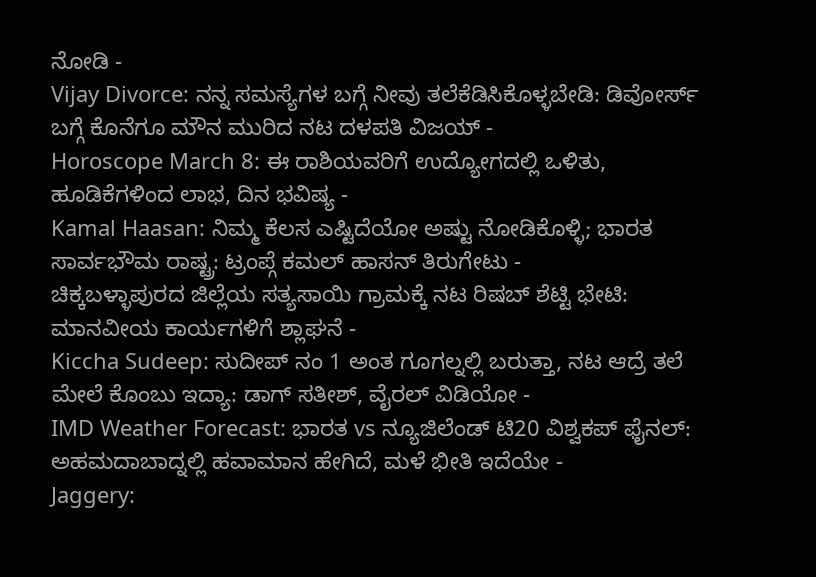ನೋಡಿ -
Vijay Divorce: ನನ್ನ ಸಮಸ್ಯೆಗಳ ಬಗ್ಗೆ ನೀವು ತಲೆಕೆಡಿಸಿಕೊಳ್ಳಬೇಡಿ: ಡಿವೋರ್ಸ್ ಬಗ್ಗೆ ಕೊನೆಗೂ ಮೌನ ಮುರಿದ ನಟ ದಳಪತಿ ವಿಜಯ್ -
Horoscope March 8: ಈ ರಾಶಿಯವರಿಗೆ ಉದ್ಯೋಗದಲ್ಲಿ ಒಳಿತು, ಹೂಡಿಕೆಗಳಿಂದ ಲಾಭ, ದಿನ ಭವಿಷ್ಯ -
Kamal Haasan: ನಿಮ್ಮ ಕೆಲಸ ಎಷ್ಟಿದೆಯೋ ಅಷ್ಟು ನೋಡಿಕೊಳ್ಳಿ; ಭಾರತ ಸಾರ್ವಭೌಮ ರಾಷ್ಟ್ರ: ಟ್ರಂಪ್ಗೆ ಕಮಲ್ ಹಾಸನ್ ತಿರುಗೇಟು -
ಚಿಕ್ಕಬಳ್ಳಾಪುರದ ಜಿಲ್ಲೆಯ ಸತ್ಯಸಾಯಿ ಗ್ರಾಮಕ್ಕೆ ನಟ ರಿಷಬ್ ಶೆಟ್ಟಿ ಭೇಟಿ: ಮಾನವೀಯ ಕಾರ್ಯಗಳಿಗೆ ಶ್ಲಾಘನೆ -
Kiccha Sudeep: ಸುದೀಪ್ ನಂ 1 ಅಂತ ಗೂಗಲ್ನಲ್ಲಿ ಬರುತ್ತಾ, ನಟ ಆದ್ರೆ ತಲೆ ಮೇಲೆ ಕೊಂಬು ಇದ್ಯಾ: ಡಾಗ್ ಸತೀಶ್, ವೈರಲ್ ವಿಡಿಯೋ -
IMD Weather Forecast: ಭಾರತ vs ನ್ಯೂಜಿಲೆಂಡ್ ಟಿ20 ವಿಶ್ವಕಪ್ ಫೈನಲ್: ಅಹಮದಾಬಾದ್ನಲ್ಲಿ ಹವಾಮಾನ ಹೇಗಿದೆ, ಮಳೆ ಭೀತಿ ಇದೆಯೇ -
Jaggery: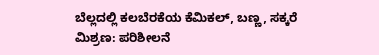ಬೆಲ್ಲದಲ್ಲಿ ಕಲಬೆರಕೆಯ ಕೆಮಿಕಲ್, ಬಣ್ಣ, ಸಕ್ಕರೆ ಮಿಶ್ರಣ: ಪರಿಶೀಲನೆ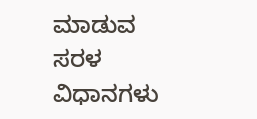ಮಾಡುವ ಸರಳ ವಿಧಾನಗಳು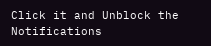Click it and Unblock the Notifications